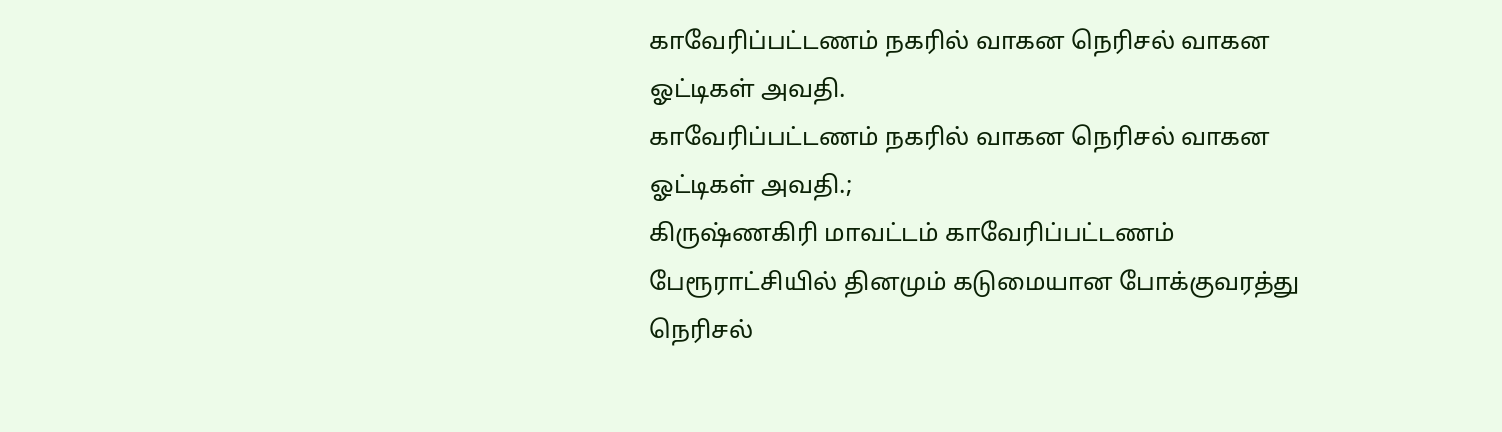காவேரிப்பட்டணம் நகரில் வாகன நெரிசல் வாகன ஓட்டிகள் அவதி.
காவேரிப்பட்டணம் நகரில் வாகன நெரிசல் வாகன ஓட்டிகள் அவதி.;
கிருஷ்ணகிரி மாவட்டம் காவேரிப்பட்டணம் பேரூராட்சியில் தினமும் கடுமையான போக்குவரத்து நெரிசல்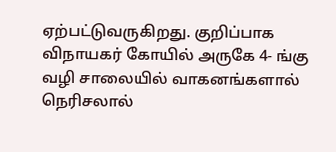ஏற்பட்டுவருகிறது. குறிப்பாக விநாயகர் கோயில் அருகே 4- ங்கு வழி சாலையில் வாகனங்களால் நெரிசலால்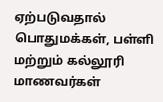ஏற்படுவதால் பொதுமக்கள், பள்ளி மற்றும் கல்லூரி மாணவர்கள்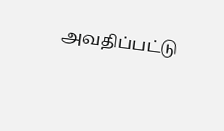அவதிப்பட்டு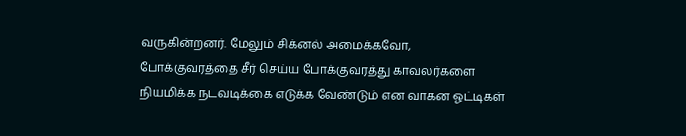வருகின்றனர். மேலும் சிக்னல் அமைக்கவோ, போக்குவரத்தை சீர் செய்ய போக்குவரத்து காவலர்களை நியமிக்க நடவடிக்கை எடுக்க வேண்டும் என வாகன ஓட்டிகள்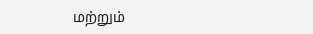மற்றும்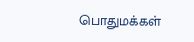பொதுமக்கள்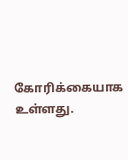கோரிக்கையாக உள்ளது.